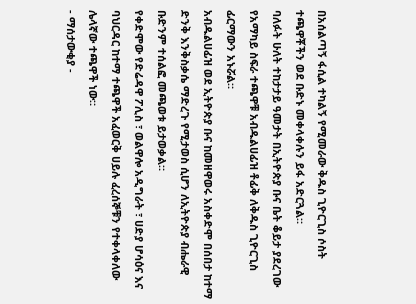በአሰልጣኝ ፋሲል ተካልኝ የሚመራው ቅዱስ ጊዮርጊስ ሶስት ተጫዋቾችን ወደ ቡድኑ መቀላቀሉን ይፋ አድርጓል።
ባለፉት ሁለት ተከታታይ ዓመታት በኢትዮጵያ ቡና ቤት ቆይታ ያደረገው የአማካይ ስፍራ ተጫዋቹ አብዱልሀፊዝ ቶፊቅ ለቅዱስ ጊዮርጊስ ፊርማውን አኑሯል።
አብዱልሀፊዝ ወደ ኢትዮጵያ ቡና ከመዘዋወሩ አስቀድሞ በሰበታ ከተማ ድንቅ እንቅስቃሴ ማድረጉ የሚታወስ ሲሆን ለኢትዮጵያ ብሔራዊ ቡድንም ተሰልፎ መጫወቱ ይታወቃል።
የቀድሞው የድሬዳዋ ፖሊስ ፣ ወልዋሎ አዲግራት ፣ ሀድያ ሆሳዕና እና ባህርዳር ከተማ ተጫዋች አፈወርቅ ሀይሉ ፈረሰኞቹን የተቀላቀለው ሌላኛው ተጫዋች ነው።
- ማሰታውቂያ -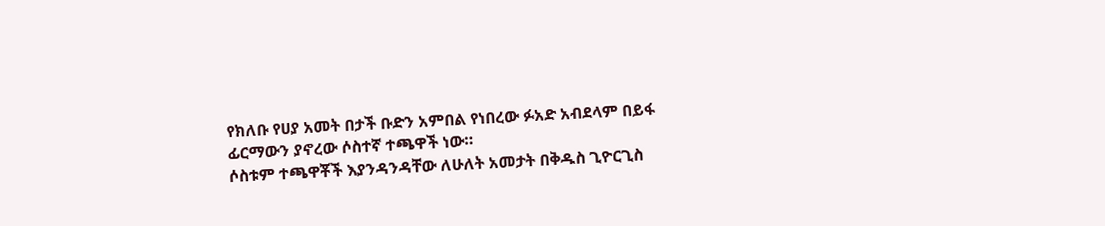የክለቡ የሀያ አመት በታች ቡድን አምበል የነበረው ፉአድ አብደላም በይፋ ፊርማውን ያኖረው ሶስተኛ ተጫዋች ነው።
ሶስቱም ተጫዋቾች እያንዳንዳቸው ለሁለት አመታት በቅዱስ ጊዮርጊስ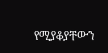የሚያቆያቸውን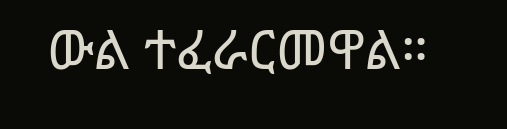ውል ተፈራርመዋል።